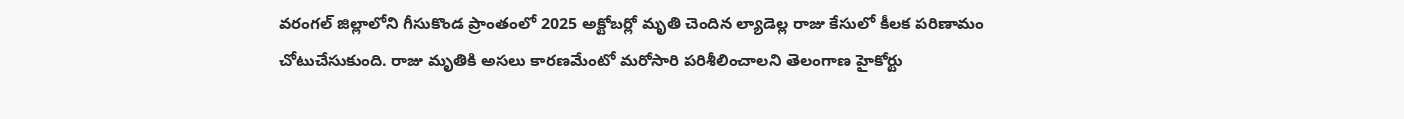వరంగల్ జిల్లాలోని గీసుకొండ ప్రాంతంలో 2025 అక్టోబర్లో మృతి చెందిన ల్యాడెల్ల రాజు కేసులో కీలక పరిణామం చోటుచేసుకుంది. రాజు మృతికి అసలు కారణమేంటో మరోసారి పరిశీలించాలని తెలంగాణ హైకోర్టు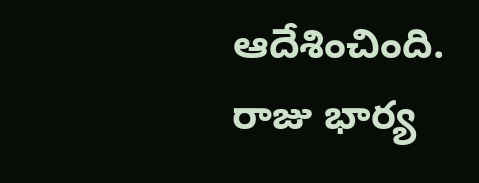ఆదేశించింది.
రాజు భార్య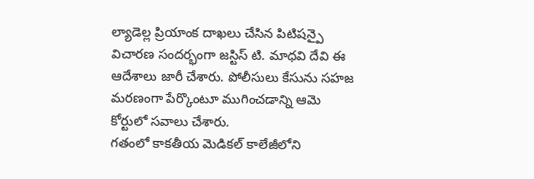ల్యాడెల్ల ప్రియాంక దాఖలు చేసిన పిటిషన్పై విచారణ సందర్భంగా జస్టిస్ టి. మాధవి దేవి ఈ ఆదేశాలు జారీ చేశారు. పోలీసులు కేసును సహజ మరణంగా పేర్కొంటూ ముగించడాన్ని ఆమె కోర్టులో సవాలు చేశారు.
గతంలో కాకతీయ మెడికల్ కాలేజీలోని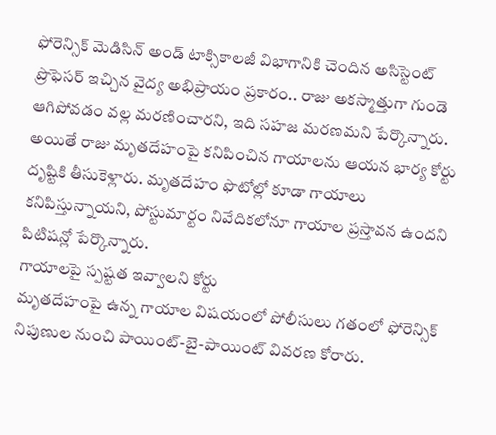ఫోరెన్సిక్ మెడిసిన్ అండ్ టాక్సికాలజీ విభాగానికి చెందిన అసిస్టెంట్ ప్రొఫెసర్ ఇచ్చిన వైద్య అభిప్రాయం ప్రకారం.. రాజు అకస్మాత్తుగా గుండె ఆగిపోవడం వల్ల మరణించారని, ఇది సహజ మరణమని పేర్కొన్నారు.
అయితే రాజు మృతదేహంపై కనిపించిన గాయాలను ఆయన భార్య కోర్టు దృష్టికి తీసుకెళ్లారు. మృతదేహం ఫొటోల్లో కూడా గాయాలు కనిపిస్తున్నాయని, పోస్టుమార్టం నివేదికలోనూ గాయాల ప్రస్తావన ఉందని పిటిషన్లో పేర్కొన్నారు.
గాయాలపై స్పష్టత ఇవ్వాలని కోర్టు
మృతదేహంపై ఉన్న గాయాల విషయంలో పోలీసులు గతంలో ఫోరెన్సిక్ నిపుణుల నుంచి పాయింట్-బై-పాయింట్ వివరణ కోరారు.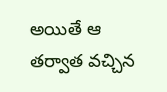అయితే ఆ తర్వాత వచ్చిన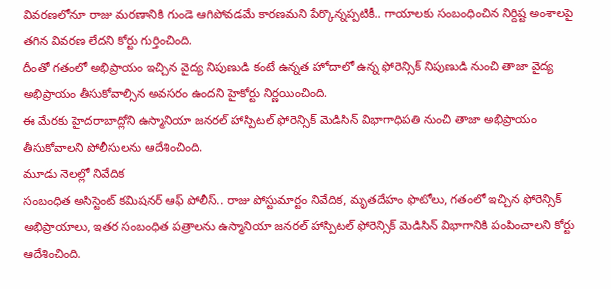వివరణలోనూ రాజు మరణానికి గుండె ఆగిపోవడమే కారణమని పేర్కొన్నప్పటికీ.. గాయాలకు సంబంధించిన నిర్దిష్ట అంశాలపై తగిన వివరణ లేదని కోర్టు గుర్తించింది.
దీంతో గతంలో అభిప్రాయం ఇచ్చిన వైద్య నిపుణుడి కంటే ఉన్నత హోదాలో ఉన్న ఫోరెన్సిక్ నిపుణుడి నుంచి తాజా వైద్య అభిప్రాయం తీసుకోవాల్సిన అవసరం ఉందని హైకోర్టు నిర్ణయించింది.
ఈ మేరకు హైదరాబాద్లోని ఉస్మానియా జనరల్ హాస్పిటల్ ఫోరెన్సిక్ మెడిసిన్ విభాగాధిపతి నుంచి తాజా అభిప్రాయం తీసుకోవాలని పోలీసులను ఆదేశించింది.
మూడు నెలల్లో నివేదిక
సంబంధిత అసిస్టెంట్ కమిషనర్ ఆఫ్ పోలీస్.. రాజు పోస్టుమార్టం నివేదిక, మృతదేహం ఫొటోలు, గతంలో ఇచ్చిన ఫోరెన్సిక్ అభిప్రాయాలు, ఇతర సంబంధిత పత్రాలను ఉస్మానియా జనరల్ హాస్పిటల్ ఫోరెన్సిక్ మెడిసిన్ విభాగానికి పంపించాలని కోర్టు ఆదేశించింది.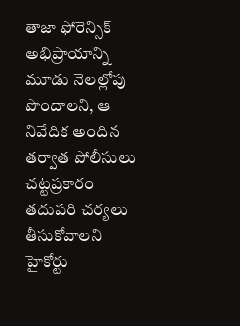తాజా ఫోరెన్సిక్ అభిప్రాయాన్ని మూడు నెలల్లోపు పొందాలని, ఆ నివేదిక అందిన తర్వాత పోలీసులు చట్టప్రకారం తదుపరి చర్యలు తీసుకోవాలని హైకోర్టు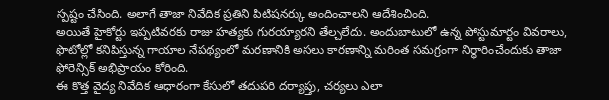స్పష్టం చేసింది. అలాగే తాజా నివేదిక ప్రతిని పిటిషనర్కు అందించాలని ఆదేశించింది.
అయితే హైకోర్టు ఇప్పటివరకు రాజు హత్యకు గురయ్యారని తేల్చలేదు. అందుబాటులో ఉన్న పోస్టుమార్టం వివరాలు, ఫొటోల్లో కనిపిస్తున్న గాయాల నేపథ్యంలో మరణానికి అసలు కారణాన్ని మరింత సమగ్రంగా నిర్ధారించేందుకు తాజా ఫోరెన్సిక్ అభిప్రాయం కోరింది.
ఈ కొత్త వైద్య నివేదిక ఆధారంగా కేసులో తదుపరి దర్యాప్తు, చర్యలు ఎలా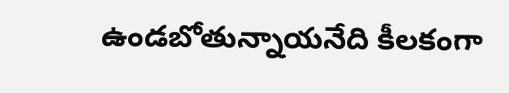ఉండబోతున్నాయనేది కీలకంగా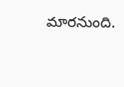మారనుంది.